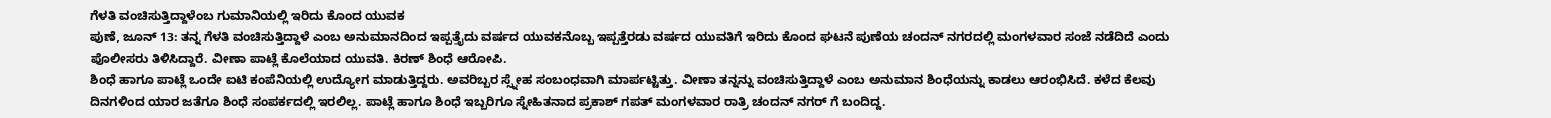ಗೆಳತಿ ವಂಚಿಸುತ್ತಿದ್ದಾಳೆಂಬ ಗುಮಾನಿಯಲ್ಲಿ ಇರಿದು ಕೊಂದ ಯುವಕ
ಪುಣೆ, ಜೂನ್ 13: ತನ್ನ ಗೆಳತಿ ವಂಚಿಸುತ್ತಿದ್ದಾಳೆ ಎಂಬ ಅನುಮಾನದಿಂದ ಇಪ್ಪತ್ತೈದು ವರ್ಷದ ಯುವಕನೊಬ್ಬ ಇಪ್ಪತ್ತೆರಡು ವರ್ಷದ ಯುವತಿಗೆ ಇರಿದು ಕೊಂದ ಘಟನೆ ಪುಣೆಯ ಚಂದನ್ ನಗರದಲ್ಲಿ ಮಂಗಳವಾರ ಸಂಜೆ ನಡೆದಿದೆ ಎಂದು ಪೊಲೀಸರು ತಿಳಿಸಿದ್ದಾರೆ. ವೀಣಾ ಪಾಟ್ಲೆ ಕೊಲೆಯಾದ ಯುವತಿ. ಕಿರಣ್ ಶಿಂಧೆ ಆರೋಪಿ.
ಶಿಂಧೆ ಹಾಗೂ ಪಾಟ್ಲೆ ಒಂದೇ ಐಟಿ ಕಂಪೆನಿಯಲ್ಲಿ ಉದ್ಯೋಗ ಮಾಡುತ್ತಿದ್ದರು. ಅವರಿಬ್ಬರ ಸ್ಸ್ನೇಹ ಸಂಬಂಧವಾಗಿ ಮಾರ್ಪಟ್ಟಿತ್ತು. ವೀಣಾ ತನ್ನನ್ನು ವಂಚಿಸುತ್ತಿದ್ದಾಳೆ ಎಂಬ ಅನುಮಾನ ಶಿಂಧೆಯನ್ನು ಕಾಡಲು ಆರಂಭಿಸಿದೆ. ಕಳೆದ ಕೆಲವು ದಿನಗಳಿಂದ ಯಾರ ಜತೆಗೂ ಶಿಂಧೆ ಸಂಪರ್ಕದಲ್ಲಿ ಇರಲಿಲ್ಲ. ಪಾಟ್ಲೆ ಹಾಗೂ ಶಿಂಧೆ ಇಬ್ಬರಿಗೂ ಸ್ನೇಹಿತನಾದ ಪ್ರಕಾಶ್ ಗಪತ್ ಮಂಗಳವಾರ ರಾತ್ರಿ ಚಂದನ್ ನಗರ್ ಗೆ ಬಂದಿದ್ದ.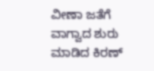ವೀಣಾ ಜತೆಗೆ ವಾಗ್ವಾದ ಶುರು ಮಾಡಿದ ಕಿರಣ್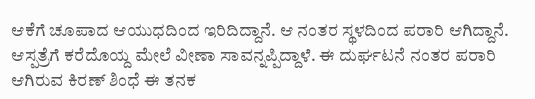ಆಕೆಗೆ ಚೂಪಾದ ಆಯುಧದಿಂದ ಇರಿದಿದ್ದಾನೆ. ಆ ನಂತರ ಸ್ಥಳದಿಂದ ಪರಾರಿ ಆಗಿದ್ದಾನೆ. ಆಸ್ಪತ್ರೆಗೆ ಕರೆದೊಯ್ದ ಮೇಲೆ ವೀಣಾ ಸಾವನ್ನಪ್ಪಿದ್ದಾಳೆ. ಈ ದುರ್ಘಟನೆ ನಂತರ ಪರಾರಿ ಆಗಿರುವ ಕಿರಣ್ ಶಿಂಧೆ ಈ ತನಕ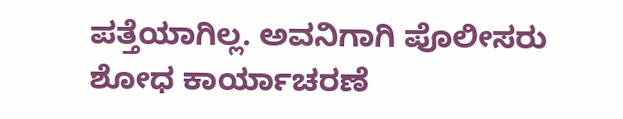ಪತ್ತೆಯಾಗಿಲ್ಲ. ಅವನಿಗಾಗಿ ಪೊಲೀಸರು ಶೋಧ ಕಾರ್ಯಾಚರಣೆ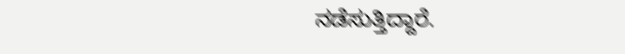ನಡೆಸುತ್ತಿದ್ದಾರೆ.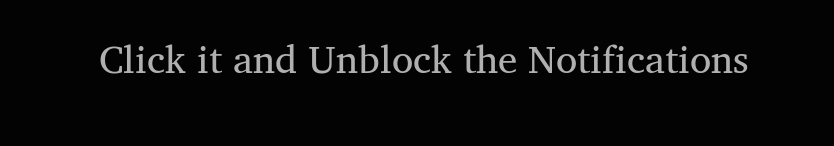Click it and Unblock the Notifications